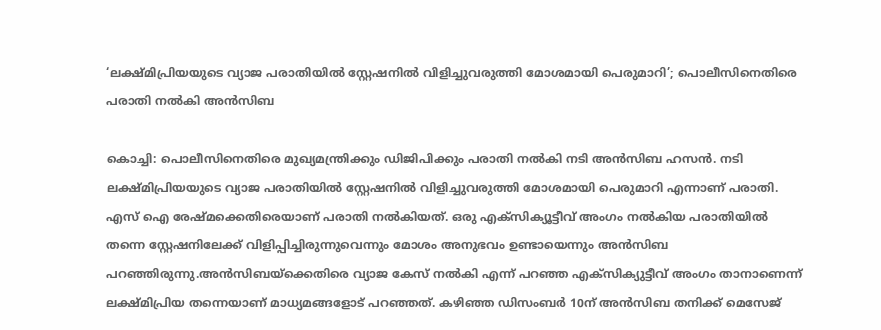‘ലക്ഷ്മിപ്രിയയുടെ വ്യാജ പരാതിയിൽ സ്റ്റേഷനിൽ വിളിച്ചുവരുത്തി മോശമായി പെരുമാറി’; പൊലീസിനെതിരെ പരാതി നൽകി അൻസിബ

കൊച്ചി: പൊലീസിനെതിരെ മുഖ്യമന്ത്രിക്കും ഡിജിപിക്കും പരാതി നല്‍കി നടി അന്‍സിബ ഹസൻ. നടി ലക്ഷ്മിപ്രിയയുടെ വ്യാജ പരാതിയില്‍ സ്റ്റേഷനില്‍ വിളിച്ചുവരുത്തി മോശമായി പെരുമാറി എന്നാണ് പരാതി. എസ് ഐ രേഷ്മക്കെതിരെയാണ് പരാതി നല്‍കിയത്. ഒരു എക്സിക്യൂട്ടീവ് അംഗം നൽകിയ പരാതിയിൽ തന്നെ സ്റ്റേഷനിലേക്ക് വിളിപ്പിച്ചിരുന്നുവെന്നും മോശം അനുഭവം ഉണ്ടായെന്നും അൻസിബ പറഞ്ഞിരുന്നു.അന്‍സിബയ്ക്കെതിരെ വ്യാജ കേസ് നല്‍കി എന്ന് പറഞ്ഞ എക്സിക്യുട്ടീവ് അംഗം താനാണെന്ന് ലക്ഷ്മിപ്രിയ തന്നെയാണ് മാധ്യമങ്ങളോട് പറഞ്ഞത്. കഴിഞ്ഞ ഡിസംബര്‍ 10ന് അന്‍സിബ തനിക്ക് മെസേജ്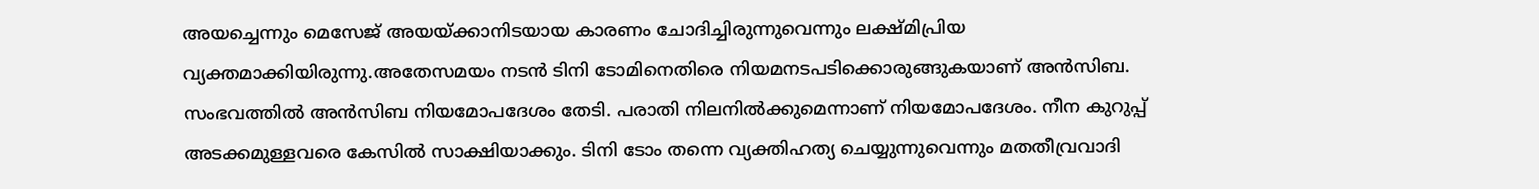അയച്ചെന്നും മെസേജ് അയയ്ക്കാനിടയായ കാരണം ചോദിച്ചിരുന്നുവെന്നും ലക്ഷ്മിപ്രിയ വ്യക്തമാക്കിയിരുന്നു.അതേസമയം നടന്‍ ടിനി ടോമിനെതിരെ നിയമനടപടിക്കൊരുങ്ങുകയാണ് അന്‍സിബ. സംഭവത്തില്‍ അന്‍സിബ നിയമോപദേശം തേടി. പരാതി നിലനില്‍ക്കുമെന്നാണ് നിയമോപദേശം. നീന കുറുപ്പ് അടക്കമുള്ളവരെ കേസില്‍ സാക്ഷിയാക്കും. ടിനി ടോം തന്നെ വ്യക്തിഹത്യ ചെയ്യുന്നുവെന്നും മതതീവ്രവാദി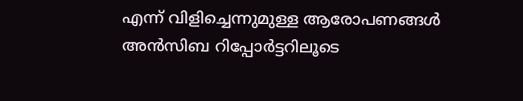എന്ന് വിളിച്ചെന്നുമുള്ള ആരോപണങ്ങള്‍ അന്‍സിബ റിപ്പോര്‍ട്ടറിലൂടെ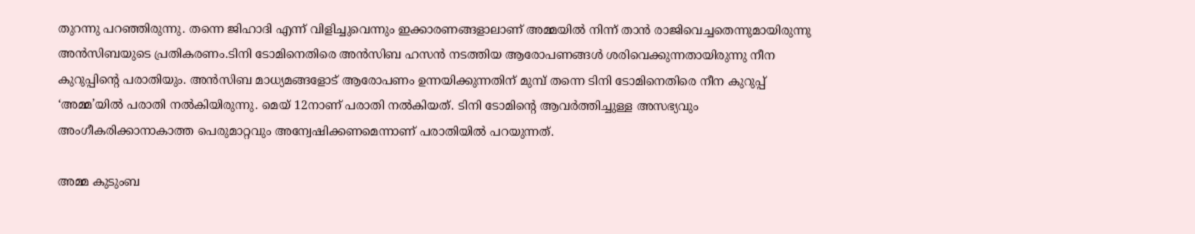തുറന്നു പറഞ്ഞിരുന്നു. തന്നെ ജിഹാദി എന്ന് വിളിച്ചുവെന്നും ഇക്കാരണങ്ങളാലാണ് അമ്മയില്‍ നിന്ന് താന്‍ രാജിവെച്ചതെന്നുമായിരുന്നു അന്‍സിബയുടെ പ്രതികരണം.ടിനി ടോമിനെതിരെ അന്‍സിബ ഹസന്‍ നടത്തിയ ആരോപണങ്ങള്‍ ശരിവെക്കുന്നതായിരുന്നു നീന കുറുപ്പിന്റെ പരാതിയും. അന്‍സിബ മാധ്യമങ്ങളോട് ആരോപണം ഉന്നയിക്കുന്നതിന് മുമ്പ് തന്നെ ടിനി ടോമിനെതിരെ നീന കുറുപ്പ് ‘അമ്മ’യില്‍ പരാതി നല്‍കിയിരുന്നു. മെയ് 12നാണ് പരാതി നല്‍കിയത്. ടിനി ടോമിന്റെ ആവര്‍ത്തിച്ചുള്ള അസഭ്യവും അംഗീകരിക്കാനാകാത്ത പെരുമാറ്റവും അന്വേഷിക്കണമെന്നാണ് പരാതിയില്‍ പറയുന്നത്.

അമ്മ കുടുംബ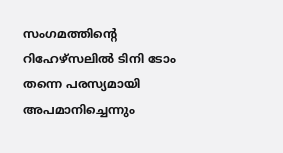സംഗമത്തിന്റെ റിഹേഴ്‌സലില്‍ ടിനി ടോം തന്നെ പരസ്യമായി അപമാനിച്ചെന്നും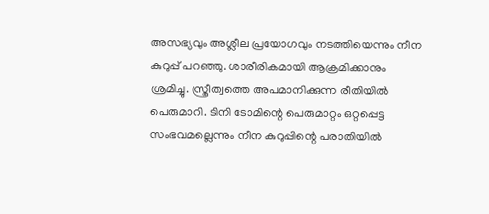അസഭ്യവും അശ്ലീല പ്രയോഗവും നടത്തിയെന്നും നീന കുറുപ്പ് പറഞ്ഞു. ശാരീരികമായി ആക്രമിക്കാനും ശ്രമിച്ചു. സ്ത്രീത്വത്തെ അപമാനിക്കുന്ന രീതിയില്‍ പെരുമാറി. ടിനി ടോമിന്റെ പെരുമാറ്റം ഒറ്റപ്പെട്ട സംഭവമല്ലെന്നും നീന കുറുപ്പിന്റെ പരാതിയില്‍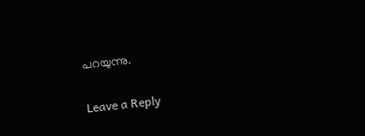പറയുന്നു.

Leave a Reply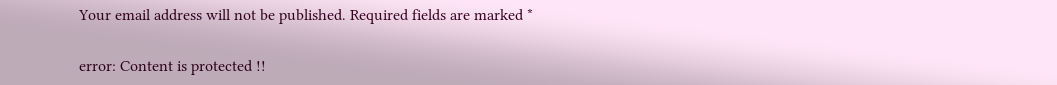Your email address will not be published. Required fields are marked *

error: Content is protected !!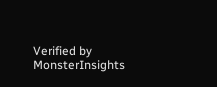Verified by MonsterInsights